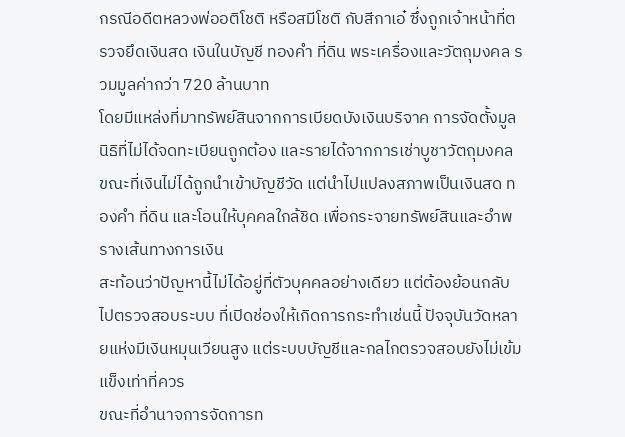กรณีอดีตหลวงพ่ออติโชติ หรือสมีโชติ กับสีกาเอ๋ ซึ่งถูกเจ้าหน้าที่ตรวจยึดเงินสด เงินในบัญชี ทองคำ ที่ดิน พระเครื่องและวัตถุมงคล รวมมูลค่ากว่า 720 ล้านบาท
โดยมีแหล่งที่มาทรัพย์สินจากการเบียดบังเงินบริจาค การจัดตั้งมูลนิธิที่ไม่ได้จดทะเบียนถูกต้อง และรายได้จากการเช่าบูชาวัตถุมงคล ขณะที่เงินไม่ได้ถูกนำเข้าบัญชีวัด แต่นำไปแปลงสภาพเป็นเงินสด ทองคำ ที่ดิน และโอนให้บุคคลใกล้ชิด เพื่อกระจายทรัพย์สินและอำพรางเส้นทางการเงิน
สะท้อนว่าปัญหานี้ไม่ได้อยู่ที่ตัวบุคคลอย่างเดียว แต่ต้องย้อนกลับไปตรวจสอบระบบ ที่เปิดช่องให้เกิดการกระทำเช่นนี้ ปัจจุบันวัดหลายแห่งมีเงินหมุนเวียนสูง แต่ระบบบัญชีและกลไกตรวจสอบยังไม่เข้มแข็งเท่าที่ควร
ขณะที่อำนาจการจัดการท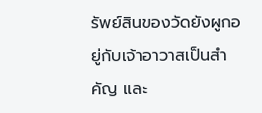รัพย์สินของวัดยังผูกอยู่กับเจ้าอาวาสเป็นสำคัญ และ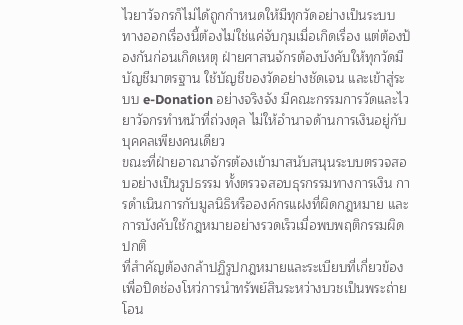ไวยาวัจกรก็ไม่ได้ถูกกำหนดให้มีทุกวัดอย่างเป็นระบบ
ทางออกเรื่องนี้ต้องไม่ใช่แค่จับกุมเมื่อเกิดเรื่อง แต่ต้องป้องกันก่อนเกิดเหตุ ฝ่ายศาสนจักรต้องบังคับให้ทุกวัดมีบัญชีมาตรฐาน ใช้บัญชีของวัดอย่างชัดเจน และเข้าสู่ระบบ e-Donation อย่างจริงจัง มีคณะกรรมการวัดและไวยาวัจกรทำหน้าที่ถ่วงดุล ไม่ให้อำนาจด้านการเงินอยู่กับบุคคลเพียงคนเดียว
ขณะที่ฝ่ายอาณาจักรต้องเข้ามาสนับสนุนระบบตรวจสอบอย่างเป็นรูปธรรม ทั้งตรวจสอบธุรกรรมทางการเงิน การดำเนินการกับมูลนิธิหรือองค์กรแฝงที่ผิดกฎหมาย และการบังคับใช้กฎหมายอย่างรวดเร็วเมื่อพบพฤติกรรมผิดปกติ
ที่สำคัญต้องกล้าปฏิรูปกฎหมายและระเบียบที่เกี่ยวข้อง เพื่อปิดช่องโหว่การนำทรัพย์สินระหว่างบวชเป็นพระถ่ายโอน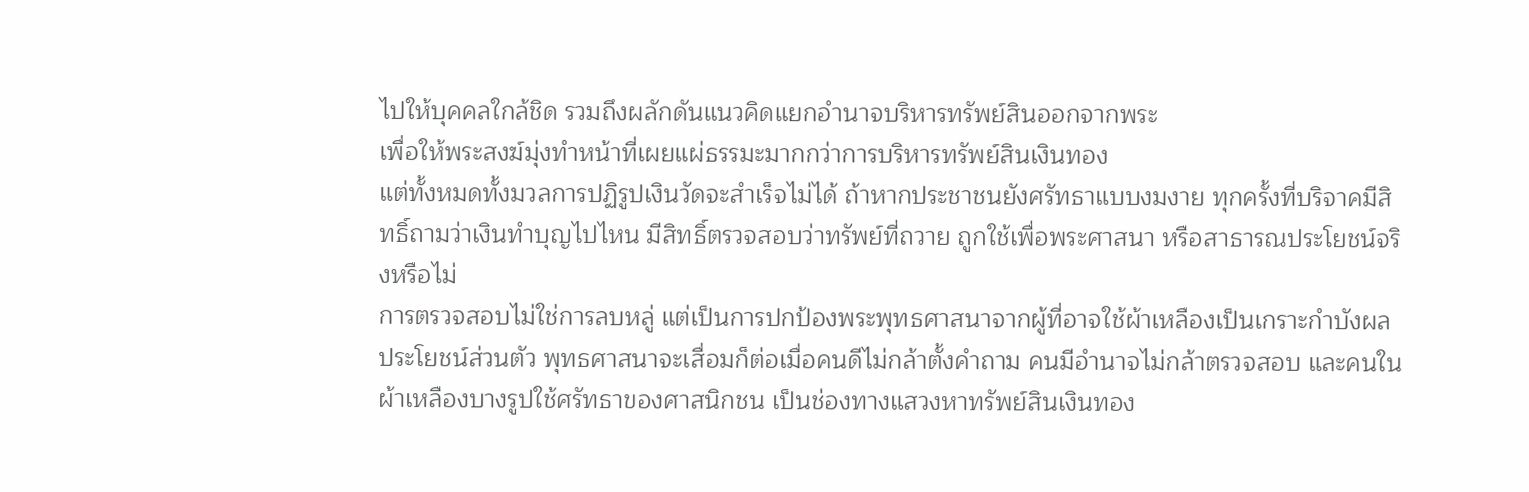ไปให้บุคคลใกล้ชิด รวมถึงผลักดันแนวคิดแยกอำนาจบริหารทรัพย์สินออกจากพระ
เพื่อให้พระสงฆ์มุ่งทำหน้าที่เผยแผ่ธรรมะมากกว่าการบริหารทรัพย์สินเงินทอง
แต่ทั้งหมดทั้งมวลการปฏิรูปเงินวัดจะสำเร็จไม่ได้ ถ้าหากประชาชนยังศรัทธาแบบงมงาย ทุกครั้งที่บริจาคมีสิทธิ์ถามว่าเงินทำบุญไปไหน มีสิทธิ์ตรวจสอบว่าทรัพย์ที่ถวาย ถูกใช้เพื่อพระศาสนา หรือสาธารณประโยชน์จริงหรือไม่
การตรวจสอบไม่ใช่การลบหลู่ แต่เป็นการปกป้องพระพุทธศาสนาจากผู้ที่อาจใช้ผ้าเหลืองเป็นเกราะกำบังผลประโยชน์ส่วนตัว พุทธศาสนาจะเสื่อมก็ต่อเมื่อคนดีไม่กล้าตั้งคำถาม คนมีอำนาจไม่กล้าตรวจสอบ และคนในผ้าเหลืองบางรูปใช้ศรัทธาของศาสนิกชน เป็นช่องทางแสวงหาทรัพย์สินเงินทอง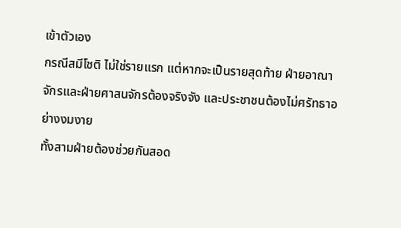เข้าตัวเอง
กรณีสมีโชติ ไม่ใช่รายแรก แต่หากจะเป็นรายสุดท้าย ฝ่ายอาณาจักรและฝ่ายศาสนจักรต้องจริงจัง และประชาชนต้องไม่ศรัทธาอย่างงมงาย
ทั้งสามฝ่ายต้องช่วยกันสอด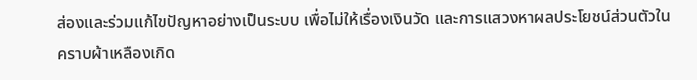ส่องและร่วมแก้ไขปัญหาอย่างเป็นระบบ เพื่อไม่ให้เรื่องเงินวัด และการแสวงหาผลประโยชน์ส่วนตัวในคราบผ้าเหลืองเกิด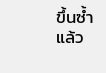ขึ้นซ้ำแล้ว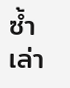ซ้ำเล่า